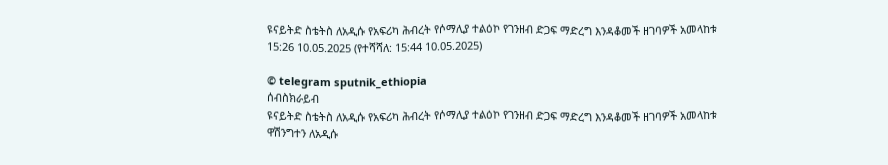ዩናይትድ ስቴትስ ለአዲሱ የአፍሪካ ሕብረት የሶማሊያ ተልዕኮ የገንዘብ ድጋፍ ማድረግ እንዳቆመች ዘገባዎች አመላከቱ
15:26 10.05.2025 (የተሻሻለ: 15:44 10.05.2025)

© telegram sputnik_ethiopia
ሰብስክራይብ
ዩናይትድ ስቴትስ ለአዲሱ የአፍሪካ ሕብረት የሶማሊያ ተልዕኮ የገንዘብ ድጋፍ ማድረግ እንዳቆመች ዘገባዎች አመላከቱ
ዋሽንግተን ለአዲሱ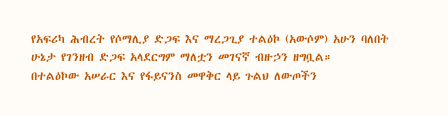የአፍሪካ ሕብረት የሶማሊያ ድጋፍ እና ማረጋጊያ ተልዕኮ (አውሶም) አሁን ባለበት ሁኔታ የገንዘብ ድጋፍ አላደርግም ማለቷን መገናኛ ብዙኃን ዘግቧል።
በተልዕኮው አሠራር እና የፋይናንስ መዋቅር ላይ ጉልህ ለውጦችን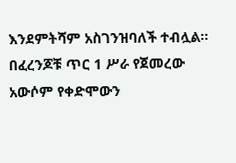እንደምትሻም አስገንዝባለች ተብሏል።
በፈረንጆቹ ጥር 1 ሥራ የጀመረው አውሶም የቀድሞውን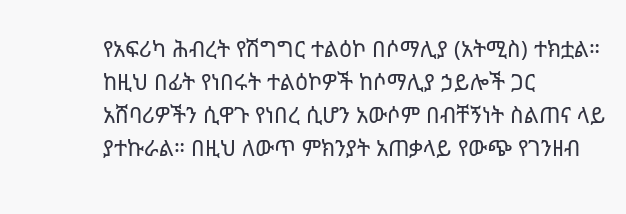የአፍሪካ ሕብረት የሽግግር ተልዕኮ በሶማሊያ (አትሚስ) ተክቷል። ከዚህ በፊት የነበሩት ተልዕኮዎች ከሶማሊያ ኃይሎች ጋር አሸባሪዎችን ሲዋጉ የነበረ ሲሆን አውሶም በብቸኝነት ስልጠና ላይ ያተኩራል። በዚህ ለውጥ ምክንያት አጠቃላይ የውጭ የገንዘብ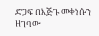ድጋፍ በእጅጉ መቀነሱን ዘገባው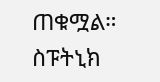ጠቁሟል።
ስፑትኒክ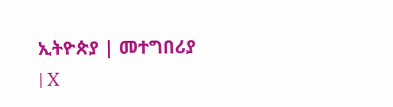ኢትዮጵያ | መተግበሪያ | X